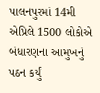પાલનપુરમાં 14મી એપ્રિલે 1500 લોકોએ બંધારણના આમુખનું પઠન કર્યું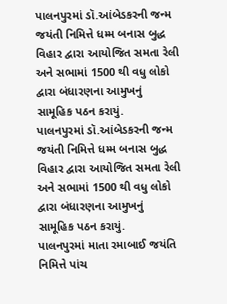પાલનપુરમાં ડૉ.આંબેડકરની જન્મ જયંતી નિમિત્તે ધમ્મ બનાસ બુદ્ધ વિહાર દ્વારા આયોજિત સમતા રેલી અને સભામાં 1500 થી વધુ લોકો દ્વારા બંધારણના આમુખનું સામૂહિક પઠન કરાયું.
પાલનપુરમાં ડૉ.આંબેડકરની જન્મ જયંતી નિમિત્તે ધમ્મ બનાસ બુદ્ધ વિહાર દ્વારા આયોજિત સમતા રેલી અને સભામાં 1500 થી વધુ લોકો દ્વારા બંધારણના આમુખનું સામૂહિક પઠન કરાયું.
પાલનપુરમાં માતા રમાબાઈ જયંતિ નિમિત્તે પાંચ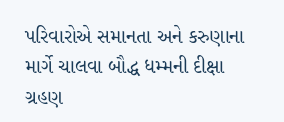પરિવારોએ સમાનતા અને કરુણાના માર્ગે ચાલવા બૌદ્ધ ધમ્મની દીક્ષા ગ્રહણ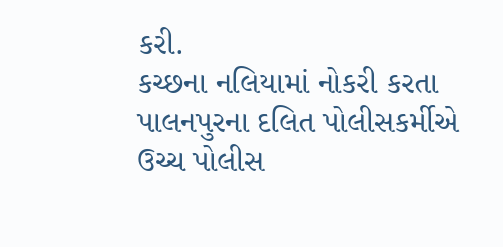કરી.
કચ્છના નલિયામાં નોકરી કરતા પાલનપુરના દલિત પોલીસકર્મીએ ઉચ્ચ પોલીસ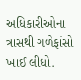અધિકારીઓના ત્રાસથી ગળેફાંસો ખાઈ લીધો.